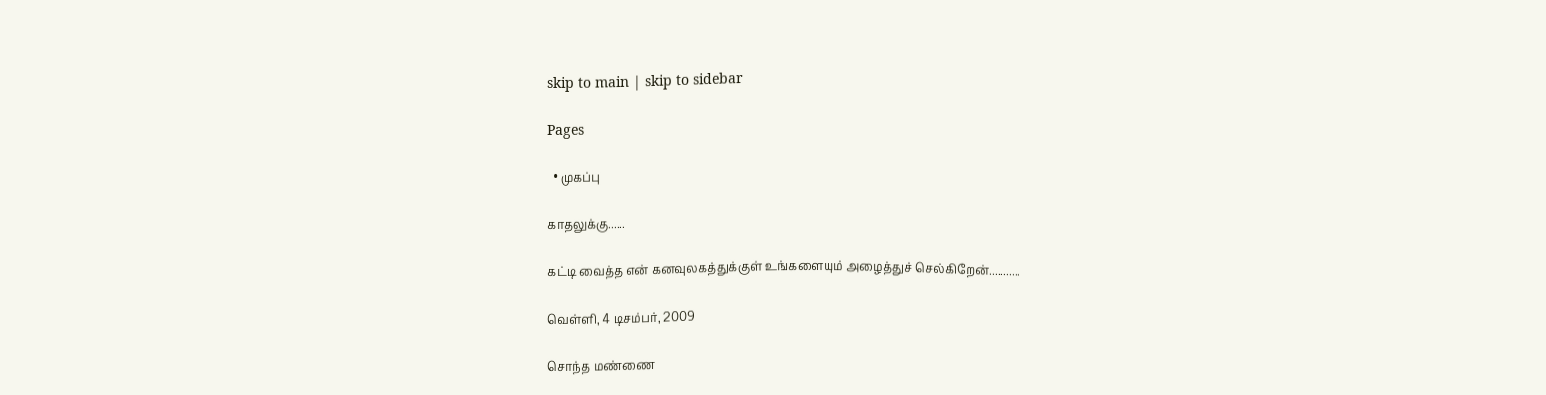skip to main | skip to sidebar

Pages

  • முகப்பு

காதலுக்கு......

கட்டி வைத்த என் கனவுலகத்துக்குள் உங்களையும் அழைத்துச் செல்கிறேன்...........

வெள்ளி, 4 டிசம்பர், 2009

சொந்த மண்ணை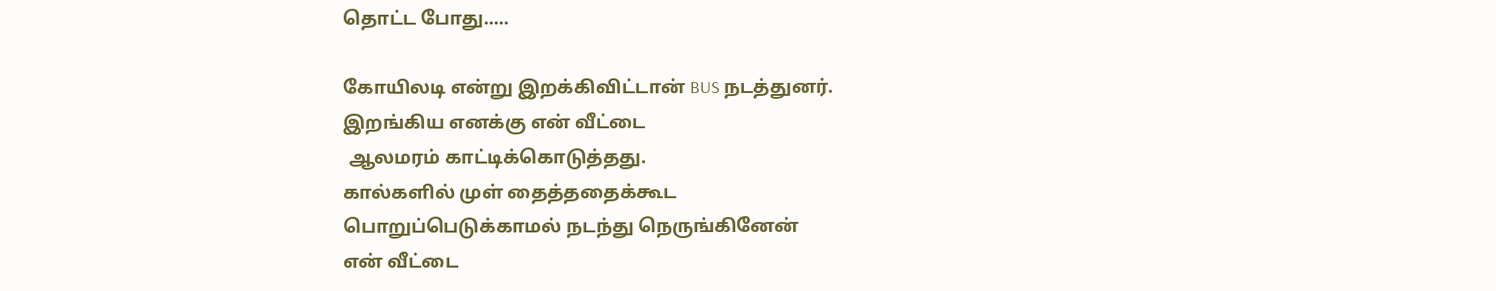தொட்ட போது.....

கோயிலடி என்று இறக்கிவிட்டான் BUS நடத்துனர்.
இறங்கிய எனக்கு என் வீட்டை
 ஆலமரம் காட்டிக்கொடுத்தது.
கால்களில் முள் தைத்ததைக்கூட
பொறுப்பெடுக்காமல் நடந்து நெருங்கினேன்
என் வீட்டை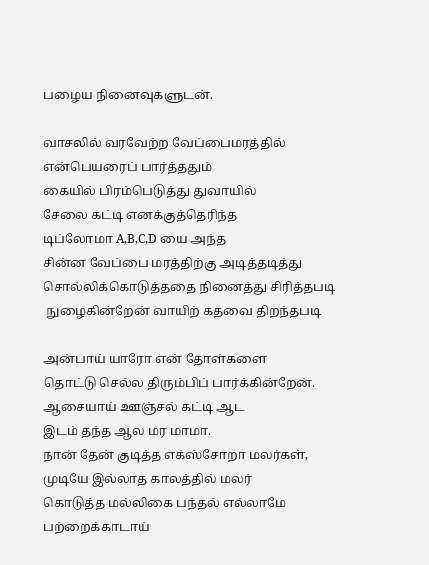பழைய நினைவுகளுடன்.

வாசலில் வரவேற்ற வேப்பைமரத்தில்
என்பெயரைப் பார்த்ததும்
கையில் பிரம்பெடுத்து துவாயில்
சேலை கட்டி எனக்குத்தெரிந்த
டிப்லோமா A,B,C,D யை அந்த
சின்ன வேப்பை மரத்திற்கு அடித்தடித்து
சொல்லிக்கொடுத்ததை நினைத்து சிரித்தபடி
 நுழைகின்றேன் வாயிற் கதவை திறந்தபடி

அன்பாய் யாரோ என் தோள்களை
தொட்டு செல்ல திரும்பிப் பார்க்கின்றேன்.
ஆசையாய் ஊஞ்சல் கட்டி ஆட
இடம் தந்த ஆல மர மாமா.
நான் தேன் குடித்த எக்ஸ்சோறா மலர்கள்,
முடியே இல்லாத காலத்தில் மலர்
கொடுத்த மல்லிகை பந்தல் எல்லாமே
பற்றைக்காடாய்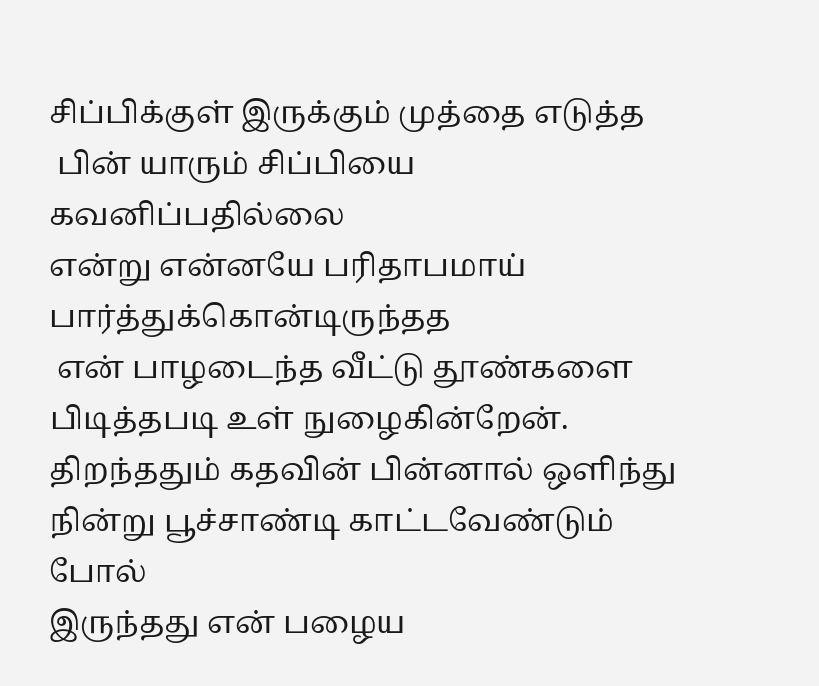சிப்பிக்குள் இருக்கும் முத்தை எடுத்த
 பின் யாரும் சிப்பியை கவனிப்பதில்லை
என்று என்னயே பரிதாபமாய் பார்த்துக்கொன்டிருந்தத
 என் பாழடைந்த வீட்டு தூண்களை
பிடித்தபடி உள் நுழைகின்றேன்.
திறந்ததும் கதவின் பின்னால் ஒளிந்து
நின்று பூச்சாண்டி காட்டவேண்டும் போல்
இருந்தது என் பழைய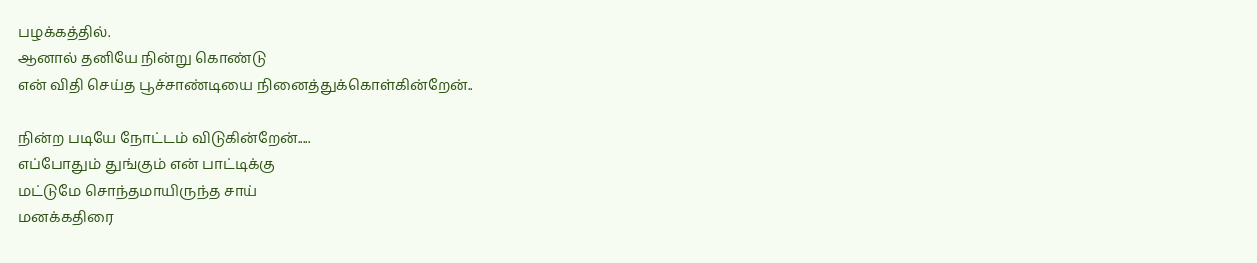பழக்கத்தில்.
ஆனால் தனியே நின்று கொண்டு
என் விதி செய்த பூச்சாண்டியை நினைத்துக்கொள்கின்றேன்..

நின்ற படியே நோட்டம் விடுகின்றேன்.....
எப்போதும் துங்கும் என் பாட்டிக்கு
மட்டுமே சொந்தமாயிருந்த சாய்
மனக்கதிரை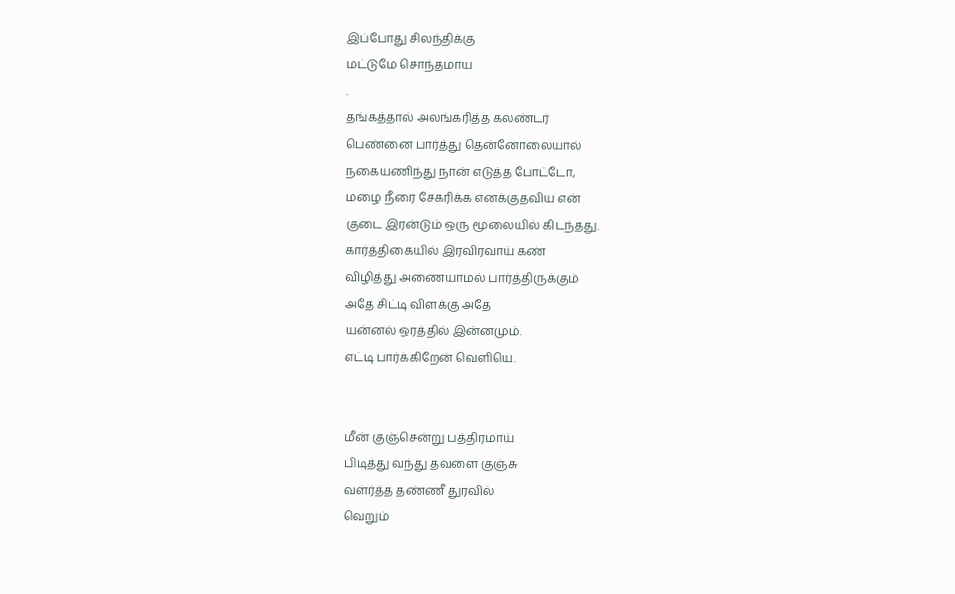இப்போது சிலந்திக்கு
மட்டுமே சொந்தமாய
.
தங்கத்தால் அலங்கரித்த கலண்டர்
பெண்னை பார்த்து தென்னோலையால்
நகையணிந்து நான் எடுத்த போட்டோ,
மழை நீரை சேகரிக்க எனக்குதவிய என்
குடை இரன்டும் ஒரு மூலையில் கிடந்தது.
கார்த்திகையில் இரவிரவாய் கண்
விழித்து அணையாமல் பார்த்திருக்கும்
அதே சிட்டி விளக்கு அதே
யன்னல் ஒரத்தில் இன்னமும்.
எட்டி பார்க்கிறேன் வெளியெ.


மீன் குஞ்சென்று பத்திரமாய்
பிடித்து வந்து தவளை குஞ்சு
வள்ர்த்த தண்ணீ துரவில்
வெறும்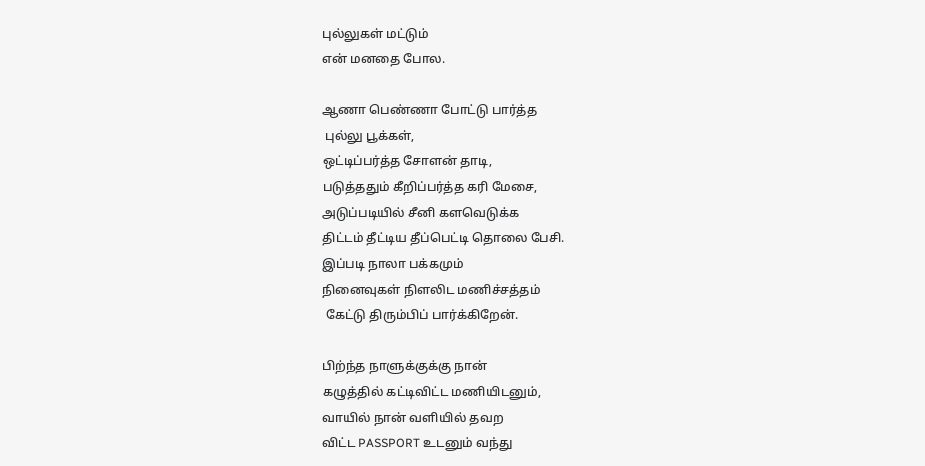புல்லுகள் மட்டும்
என் மனதை போல.

ஆணா பெண்ணா போட்டு பார்த்த
 புல்லு பூக்கள்,
ஒட்டிப்பர்த்த சோளன் தாடி,
படுத்ததும் கீறிப்பர்த்த கரி மேசை,
அடுப்படியில் சீனி களவெடுக்க
திட்டம் தீட்டிய தீப்பெட்டி தொலை பேசி.
இப்படி நாலா பக்கமும்
நினைவுகள் நிளலிட மணிச்சத்தம்
 கேட்டு திரும்பிப் பார்க்கிறேன்.

பிற்ந்த நாளுக்குக்கு நான்
கழுத்தில் கட்டிவிட்ட மணியிடனும்,
வாயில் நான் வளியில் தவற
விட்ட PASSPORT உடனும் வந்து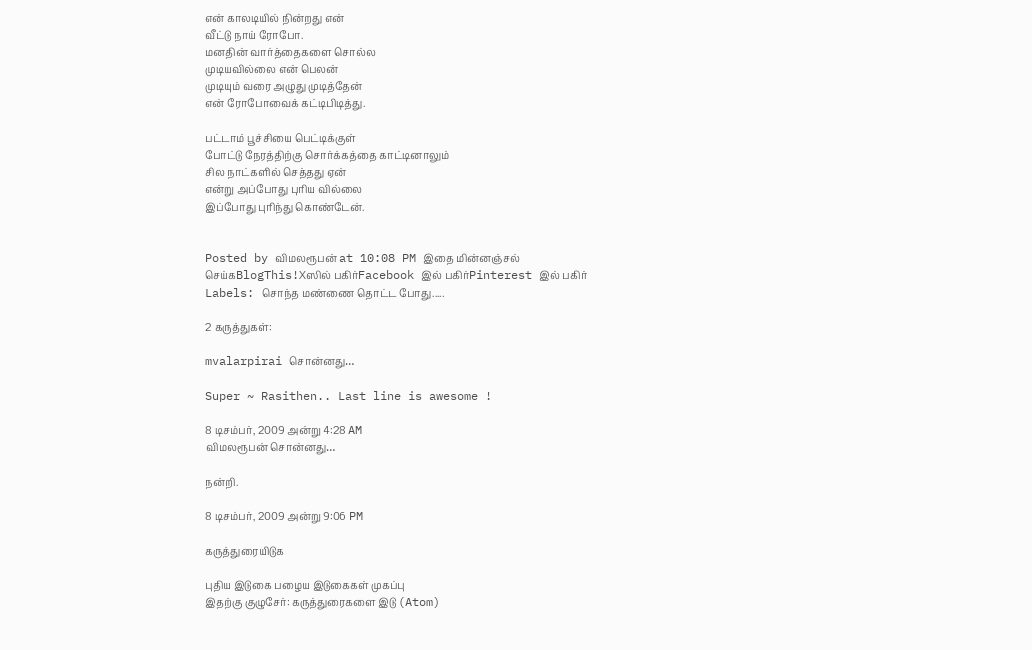என் காலடியில் நின்றது என்
வீட்டு நாய் ரோபோ.
மனதின் வார்த்தைகளை சொல்ல
முடியவில்லை என் பெலன்
முடியும் வரை அழுது முடித்தேன்
என் ரோபோவைக் கட்டிபிடித்து.

பட்டாம் பூச்சியை பெட்டிக்குள்
போட்டு நேரத்திற்கு சொர்க்கத்தை காட்டினாலும்
சில நாட்களில் செத்தது ஏன்
என்று அப்போது புரிய வில்லை
இப்போது புரிந்து கொண்டேன்.


Posted by விமலரூபன் at 10:08 PM இதை மின்னஞ்சல் செய்கBlogThis!Xஸில் பகிர்Facebook இல் பகிர்Pinterest இல் பகிர்
Labels: சொந்த மண்ணை தொட்ட போது.....

2 கருத்துகள்:

mvalarpirai சொன்னது…

Super ~ Rasithen.. Last line is awesome !

8 டிசம்பர், 2009 அன்று 4:28 AM
விமலரூபன் சொன்னது…

நன்றி.

8 டிசம்பர், 2009 அன்று 9:06 PM

கருத்துரையிடுக

புதிய இடுகை பழைய இடுகைகள் முகப்பு
இதற்கு குழுசேர்: கருத்துரைகளை இடு (Atom)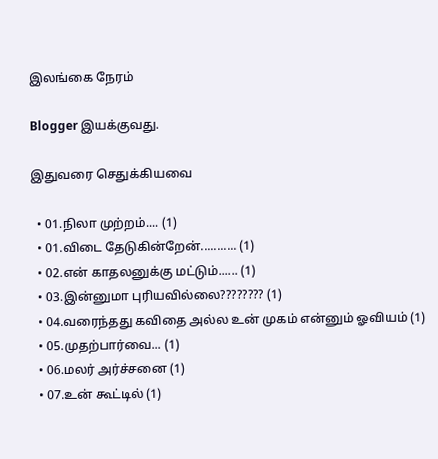இலங்கை நேரம்

Blogger இயக்குவது.

இதுவரை செதுக்கியவை

  • 01.நிலா முற்றம்.... (1)
  • 01.விடை தேடுகின்றேன்........... (1)
  • 02.என் காதலனுக்கு மட்டும்...... (1)
  • 03.இன்னுமா புரியவில்லை???????? (1)
  • 04.வரைந்தது கவிதை அல்ல உன் முகம் என்னும் ஓவியம் (1)
  • 05.முதற்பார்வை... (1)
  • 06.மலர் அர்ச்சனை (1)
  • 07.உன் கூட்டில் (1)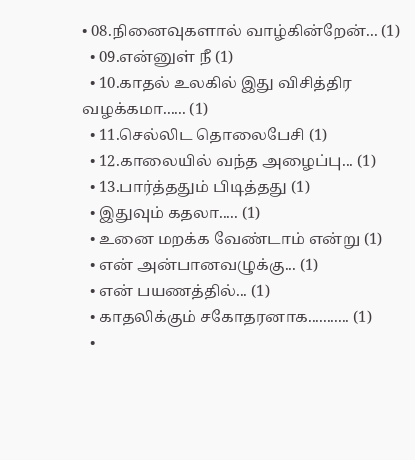• 08.நினைவுகளால் வாழ்கின்றேன்... (1)
  • 09.என்னுள் நீ (1)
  • 10.காதல் உலகில் இது விசித்திர வழக்கமா...... (1)
  • 11.செல்லிட தொலைபேசி (1)
  • 12.காலையில் வந்த அழைப்பு... (1)
  • 13.பார்த்ததும் பிடித்தது (1)
  • இதுவும் கதலா..... (1)
  • உனை மறக்க வேண்டாம் என்று (1)
  • என் அன்பானவழுக்கு... (1)
  • என் பயணத்தில்... (1)
  • காத‌லிக்கும் ச‌கோத‌ர‌னாக‌........... (1)
  •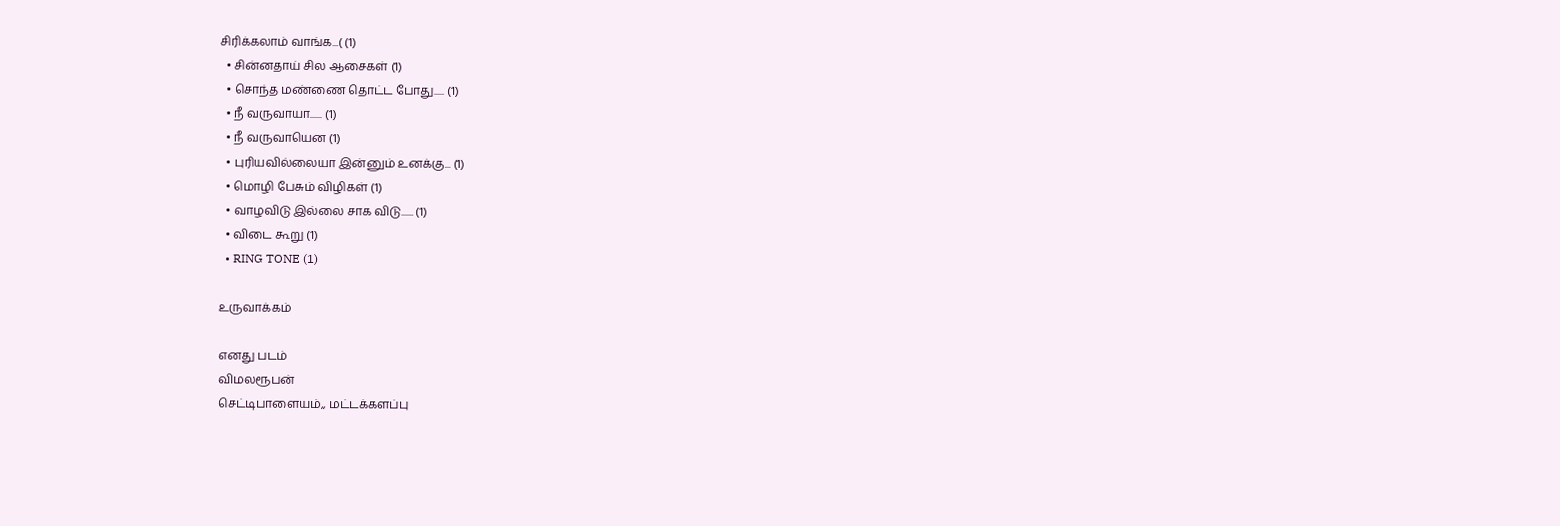சிரிக்கலாம் வாங்க...( (1)
  • சின்ன‌தாய் சில‌ ஆசைக‌ள் (1)
  • சொந்த மண்ணை தொட்ட போது..... (1)
  • நீ வருவாயா...... (1)
  • நீ வருவாயென‌ (1)
  • புரியவில்லையா இன்னும் உனக்கு... (1)
  • மொழி பேசும் விழிகள் (1)
  • வாழவிடு இல்லை சாக விடு...... (1)
  • விடை கூறு (1)
  • RING TONE (1)

உருவாக்கம்

எனது படம்
விமலரூபன்
செட்டிபாளையம்,, மட்டக்களப்பு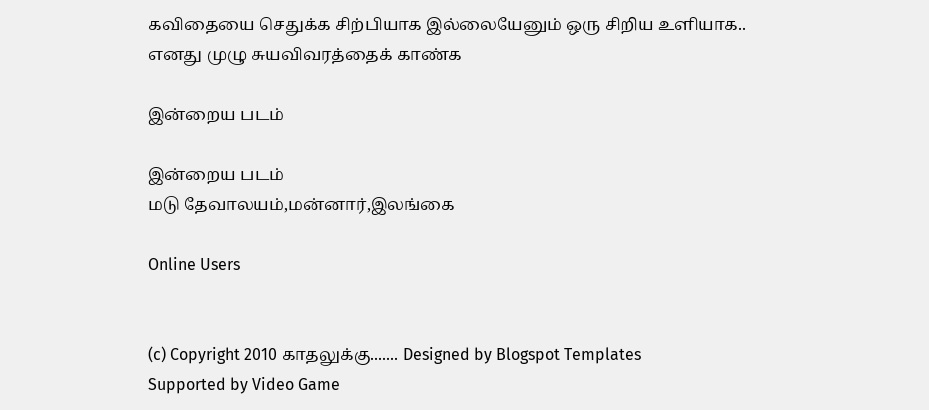கவிதையை செதுக்க சிற்பியாக இல்லையேனும் ஒரு சிறிய உளியாக..
எனது முழு சுயவிவரத்தைக் காண்க

இன்றைய படம்

இன்றைய படம்
மடு தேவாலயம்,மன்னார்,இலங்கை

Online Users


(c) Copyright 2010 காதலுக்கு....... Designed by Blogspot Templates
Supported by Video Game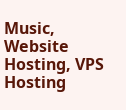Music, Website Hosting, VPS Hosting